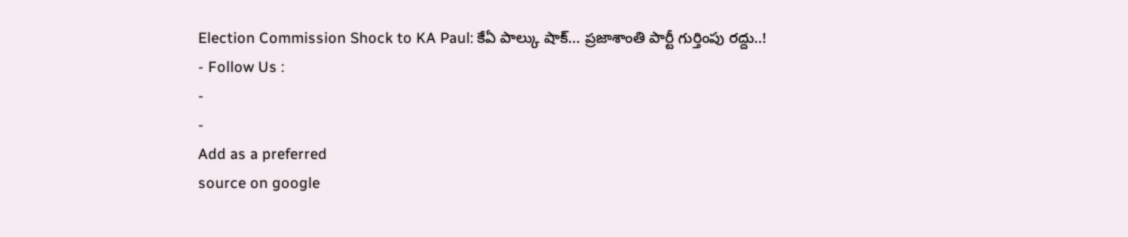Election Commission Shock to KA Paul: కేఏ పాల్కు షాక్… ప్రజాశాంతి పార్టీ గుర్తింపు రద్దు..!
- Follow Us :
-
-
Add as a preferred
source on google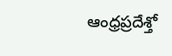ఆంధ్రప్రదేశ్తో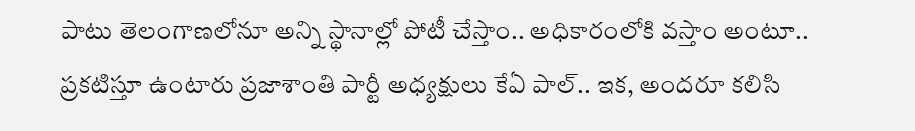పాటు తెలంగాణలోనూ అన్ని స్థానాల్లో పోటీ చేస్తాం.. అధికారంలోకి వస్తాం అంటూ.. ప్రకటిస్తూ ఉంటారు ప్రజాశాంతి పార్టీ అధ్యక్షులు కేఏ పాల్.. ఇక, అందరూ కలిసి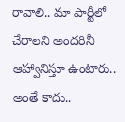రావాలి.. మా పార్టీలో చేరాలని అందరినీ ఆహ్వానిస్తూ ఉంటారు.. అంతే కాదు..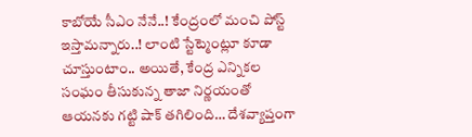కాబోయే సీఎం నేనే..! కేంద్రంలో మంచి పోస్ట్ ఇస్తామన్నారు..! లాంటి స్టేట్మెంట్లూ కూడా చూస్తుంటాం.. అయితే, కేంద్ర ఎన్నికల సంఘం తీసుకున్న తాజా నిర్ణయంతో ఆయనకు గట్టి షాక్ తగిలింది… దేశవ్యాప్తంగా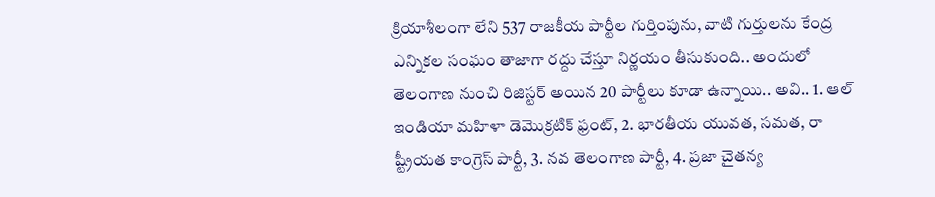క్రియాశీలంగా లేని 537 రాజకీయ పార్టీల గుర్తింపును, వాటి గుర్తులను కేంద్ర ఎన్నికల సంఘం తాజాగా రద్దు చేస్తూ నిర్ణయం తీసుకుంది.. అందులో తెలంగాణ నుంచి రిజిస్టర్ అయిన 20 పార్టీలు కూడా ఉన్నాయి.. అవి.. 1. ఆల్ ఇండియా మహిళా డెమొక్రటిక్ ఫ్రంట్, 2. భారతీయ యువత, సమత, రా ష్ట్రీయత కాంగ్రెస్ పార్టీ, 3. నవ తెలంగాణ పార్టీ, 4. ప్రజా చైతన్య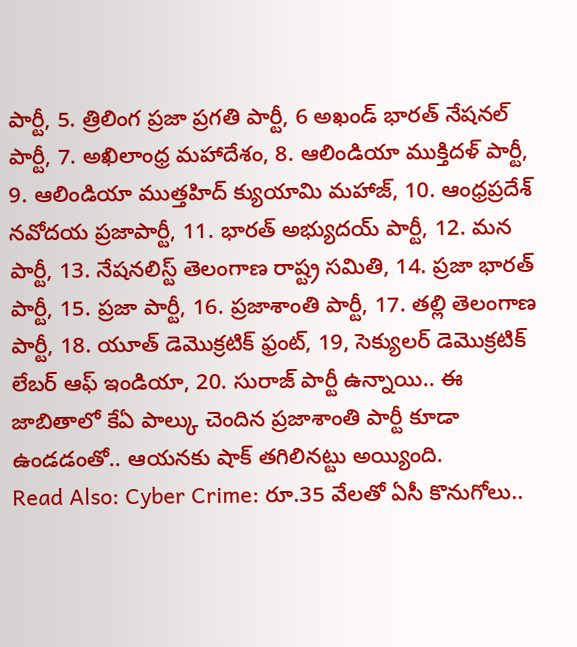పార్టీ, 5. త్రిలింగ ప్రజా ప్రగతి పార్టీ, 6 అఖండ్ భారత్ నేషనల్ పార్టీ, 7. అఖిలాంధ్ర మహాదేశం, 8. ఆలిండియా ముక్తిదళ్ పార్టీ, 9. ఆలిండియా ముత్తహిద్ క్యుయామి మహాజ్, 10. ఆంధ్రప్రదేశ్ నవోదయ ప్రజాపార్టీ, 11. భారత్ అభ్యుదయ్ పార్టీ, 12. మన పార్టీ, 13. నేషనలిస్ట్ తెలంగాణ రాష్ట్ర సమితి, 14. ప్రజా భారత్ పార్టీ, 15. ప్రజా పార్టీ, 16. ప్రజాశాంతి పార్టీ, 17. తల్లి తెలంగాణ పార్టీ, 18. యూత్ డెమొక్రటిక్ ఫ్రంట్, 19, సెక్యులర్ డెమొక్రటిక్ లేబర్ ఆఫ్ ఇండియా, 20. సురాజ్ పార్టీ ఉన్నాయి.. ఈ జాబితాలో కేఏ పాల్కు చెందిన ప్రజాశాంతి పార్టీ కూడా ఉండడంతో.. ఆయనకు షాక్ తగిలినట్టు అయ్యింది.
Read Also: Cyber Crime: రూ.35 వేలతో ఏసీ కొనుగోలు..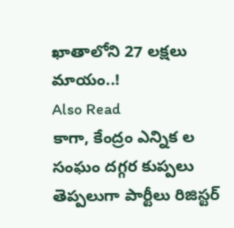ఖాతాలోని 27 లక్షలు మాయం..!
Also Read
కాగా, కేంద్రం ఎన్నిక ల సంఘం దగ్గర కుప్పలు తెప్పలుగా పార్టీలు రిజిస్టర్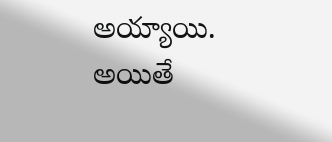అయ్యాయి. అయితే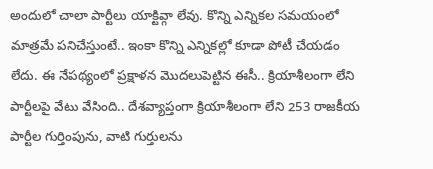అందులో చాలా పార్టీలు యాక్టివ్గా లేవు. కొన్ని ఎన్నికల సమయంలో మాత్రమే పనిచేస్తుంటే.. ఇంకా కొన్ని ఎన్నికల్లో కూడా పోటీ చేయడం లేదు. ఈ నేపథ్యంలో ప్రక్షాళన మొదలుపెట్టిన ఈసీ.. క్రియాశీలంగా లేని పార్టీలపై వేటు వేసింది.. దేశవ్యాప్తంగా క్రియాశీలంగా లేని 253 రాజకీయ పార్టీల గుర్తింపును, వాటి గుర్తులను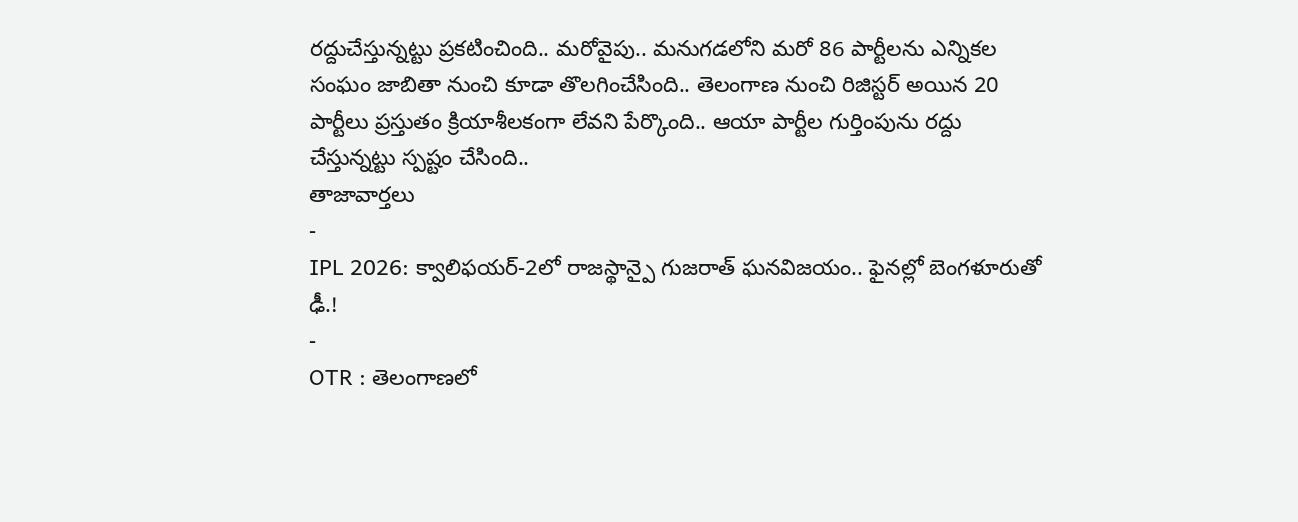రద్దుచేస్తున్నట్టు ప్రకటించింది.. మరోవైపు.. మనుగడలోని మరో 86 పార్టీలను ఎన్నికల సంఘం జాబితా నుంచి కూడా తొలగించేసింది.. తెలంగాణ నుంచి రిజిస్టర్ అయిన 20 పార్టీలు ప్రస్తుతం క్రియాశీలకంగా లేవని పేర్కొంది.. ఆయా పార్టీల గుర్తింపును రద్దు చేస్తున్నట్టు స్పష్టం చేసింది..
తాజావార్తలు
-
IPL 2026: క్వాలిఫయర్-2లో రాజస్థాన్పై గుజరాత్ ఘనవిజయం.. ఫైనల్లో బెంగళూరుతో ఢీ.!
-
OTR : తెలంగాణలో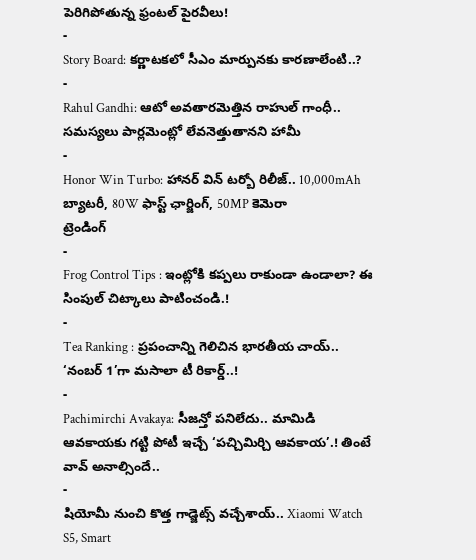పెరిగిపోతున్న ఫ్రంటల్ పైరవీలు!
-
Story Board: కర్ణాటకలో సీఎం మార్పునకు కారణాలేంటి..?
-
Rahul Gandhi: ఆటో అవతారమెత్తిన రాహుల్ గాంధీ.. సమస్యలు పార్లమెంట్లో లేవనెత్తుతానని హామీ
-
Honor Win Turbo: హానర్ విన్ టర్బో రిలీజ్.. 10,000mAh బ్యాటరీ, 80W ఫాస్ట్ ఛార్జింగ్, 50MP కెమెరా
ట్రెండింగ్
-
Frog Control Tips : ఇంట్లోకి కప్పలు రాకుండా ఉండాలా? ఈ సింపుల్ చిట్కాలు పాటించండి.!
-
Tea Ranking : ప్రపంచాన్ని గెలిచిన భారతీయ చాయ్.. ‘నంబర్ 1’గా మసాలా టీ రికార్డ్..!
-
Pachimirchi Avakaya: సీజన్తో పనిలేదు.. మామిడి ఆవకాయకు గట్టి పోటీ ఇచ్చే ‘పచ్చిమిర్చి ఆవకాయ’.! తింటే వావ్ అనాల్సిందే..
-
షియోమీ నుంచి కొత్త గాడ్జెట్స్ వచ్చేశాయ్.. Xiaomi Watch S5, Smart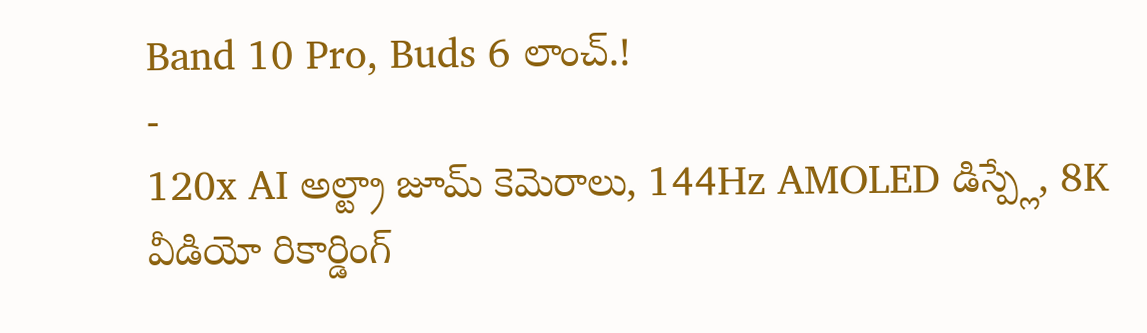Band 10 Pro, Buds 6 లాంచ్.!
-
120x AI అల్ట్రా జూమ్ కెమెరాలు, 144Hz AMOLED డిస్ప్లే, 8K వీడియో రికార్డింగ్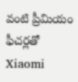వంటి ప్రీమియం ఫీచర్లతో Xiaomi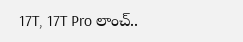17T, 17T Pro లాంచ్..